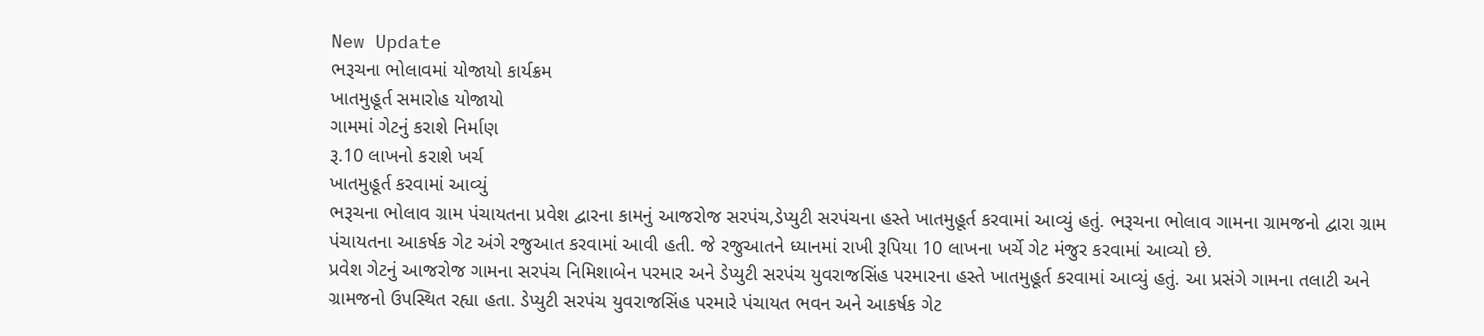New Update
ભરૂચના ભોલાવમાં યોજાયો કાર્યક્રમ
ખાતમુહૂર્ત સમારોહ યોજાયો
ગામમાં ગેટનું કરાશે નિર્માણ
રૂ.10 લાખનો કરાશે ખર્ચ
ખાતમુહૂર્ત કરવામાં આવ્યું
ભરૂચના ભોલાવ ગ્રામ પંચાયતના પ્રવેશ દ્વારના કામનું આજરોજ સરપંચ,ડેપ્યુટી સરપંચના હસ્તે ખાતમુહૂર્ત કરવામાં આવ્યું હતું. ભરૂચના ભોલાવ ગામના ગ્રામજનો દ્વારા ગ્રામ પંચાયતના આકર્ષક ગેટ અંગે રજુઆત કરવામાં આવી હતી. જે રજુઆતને ધ્યાનમાં રાખી રૂપિયા 10 લાખના ખર્ચે ગેટ મંજુર કરવામાં આવ્યો છે.
પ્રવેશ ગેટનું આજરોજ ગામના સરપંચ નિમિશાબેન પરમાર અને ડેપ્યુટી સરપંચ યુવરાજસિંહ પરમારના હસ્તે ખાતમુહૂર્ત કરવામાં આવ્યું હતું. આ પ્રસંગે ગામના તલાટી અને ગ્રામજનો ઉપસ્થિત રહ્યા હતા. ડેપ્યુટી સરપંચ યુવરાજસિંહ પરમારે પંચાયત ભવન અને આકર્ષક ગેટ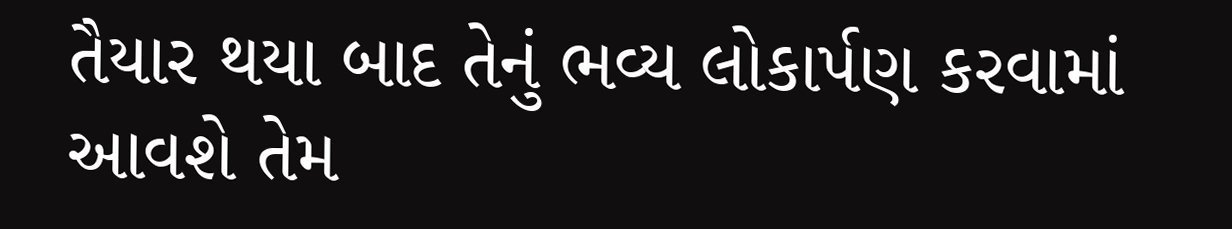તૈયાર થયા બાદ તેનું ભવ્ય લોકાર્પણ કરવામાં આવશે તેમ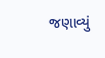જણાવ્યું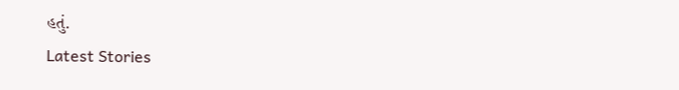હતું.
Latest Stories